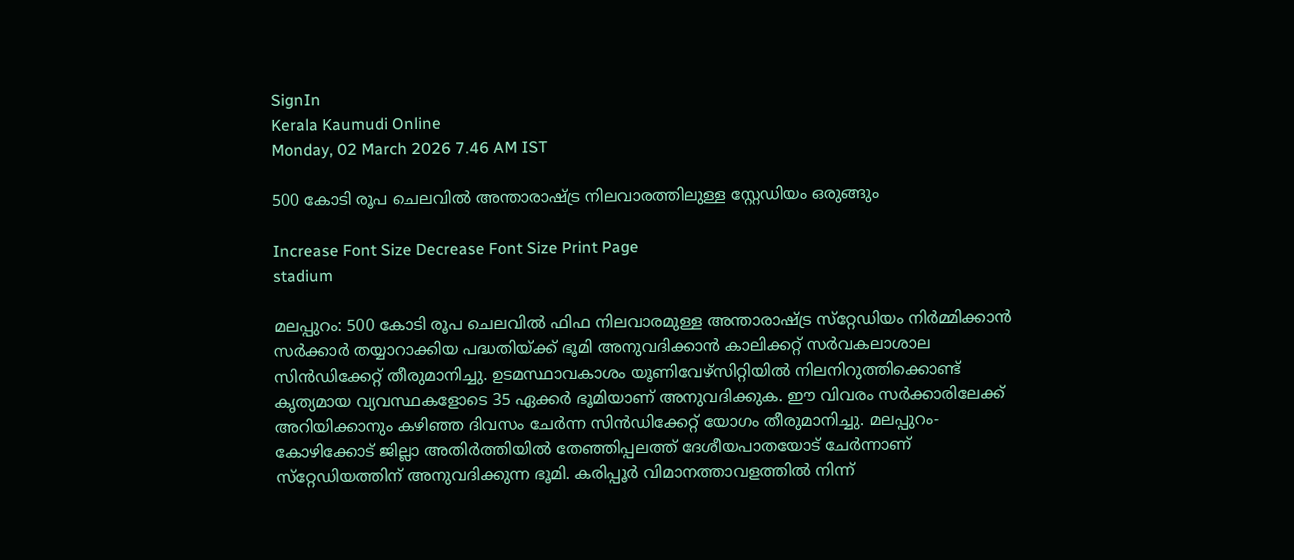SignIn
Kerala Kaumudi Online
Monday, 02 March 2026 7.46 AM IST

500 കോടി രൂപ ചെലവിൽ അന്താരാഷ്ട്ര നിലവാരത്തിലുള്ള സ്റ്റേഡിയം ഒരുങ്ങും

Increase Font Size Decrease Font Size Print Page
stadium

മലപ്പുറം: 500 കോടി രൂപ ചെലവിൽ ഫിഫ നിലവാരമുള്ള അന്താരാഷ്ട്ര സ്‌റ്റേഡിയം നിർമ്മിക്കാൻ സർക്കാർ തയ്യാറാക്കിയ പദ്ധതിയ്ക്ക് ഭൂമി അനുവദിക്കാൻ കാലിക്കറ്റ് സർവകലാശാല സിൻഡിക്കേറ്റ് തീരുമാനിച്ചു. ഉടമസ്ഥാവകാശം യൂണിവേഴ്സിറ്റിയിൽ നിലനിറുത്തിക്കൊണ്ട് കൃത്യമായ വ്യവസ്ഥകളോടെ 35 ഏക്കർ ഭൂമിയാണ് അനുവദിക്കുക. ഈ വിവരം സർക്കാരിലേക്ക് അറിയിക്കാനും കഴിഞ്ഞ ദിവസം ചേർന്ന സിൻഡിക്കേറ്റ് യോഗം തീരുമാനിച്ചു. മലപ്പുറം-കോഴിക്കോട് ജില്ലാ അതിർത്തിയിൽ തേഞ്ഞിപ്പലത്ത് ദേശീയപാതയോട് ചേർന്നാണ് സ്‌റ്റേഡിയത്തിന് അനുവദിക്കുന്ന ഭൂമി. കരിപ്പൂർ വിമാനത്താവളത്തിൽ നിന്ന്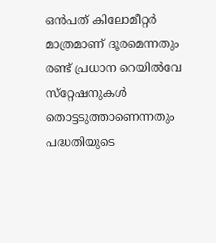ഒൻപത് കിലോമീറ്റർ മാത്രമാണ് ദൂരമെന്നതും രണ്ട് പ്രധാന റെയിൽവേ സ്‌റ്റേഷനുകൾ തൊട്ടടുത്താണെന്നതും പദ്ധതിയുടെ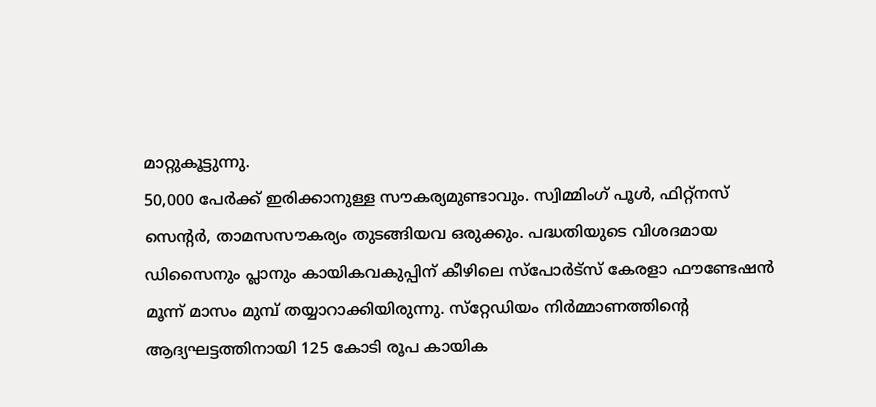മാറ്റുകൂട്ടുന്നു.
50,000 പേർക്ക് ഇരിക്കാനുള്ള സൗകര്യമുണ്ടാവും. സ്വിമ്മിംഗ് പൂൾ, ഫിറ്റ്നസ് സെന്റർ, താമസസൗകര്യം തുടങ്ങിയവ ഒരുക്കും. പദ്ധതിയുടെ വിശദമായ ഡിസൈനും പ്ലാനും കായികവകുപ്പിന് കീഴിലെ സ്‌പോർട്സ് കേരളാ ഫൗണ്ടേഷൻ മൂന്ന് മാസം മുമ്പ് തയ്യാറാക്കിയിരുന്നു. സ്‌റ്റേഡിയം നിർമ്മാണത്തിന്റെ ആദ്യഘട്ടത്തിനായി 125 കോടി രൂപ കായിക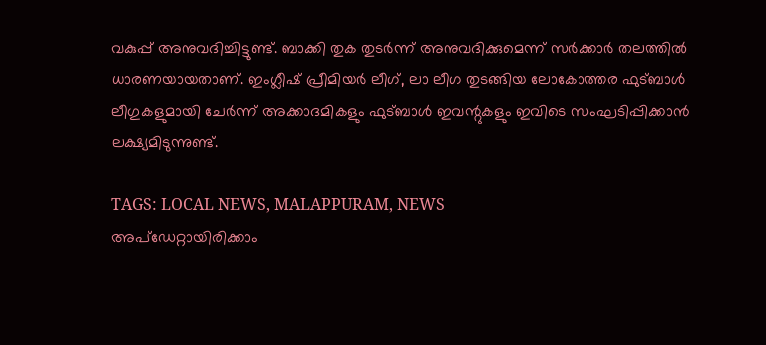വകുപ്പ് അനുവദിച്ചിട്ടുണ്ട്. ബാക്കി തുക തുടർന്ന് അനുവദിക്കുമെന്ന് സർക്കാർ തലത്തിൽ ധാരണയായതാണ്. ഇംഗ്ലീഷ് പ്രീമിയർ ലീഗ്, ലാ ലീഗ തുടങ്ങിയ ലോകോത്തര ഫുട്‌ബാൾ ലീഗുകളുമായി ചേർന്ന് അക്കാദമികളും ഫുട്‌ബാൾ ഇവന്റുകളും ഇവിടെ സംഘടിപ്പിക്കാൻ ലക്ഷ്യമിടുന്നുണ്ട്.

TAGS: LOCAL NEWS, MALAPPURAM, NEWS
അപ്ഡേറ്റായിരിക്കാം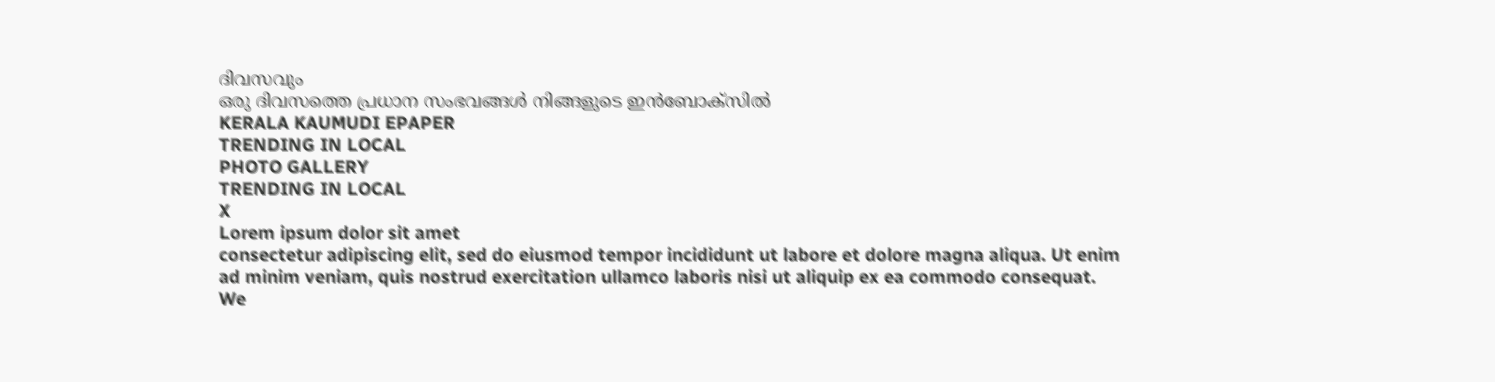ദിവസവും
ഒരു ദിവസത്തെ പ്രധാന സംഭവങ്ങൾ നിങ്ങളുടെ ഇൻബോക്സിൽ
KERALA KAUMUDI EPAPER
TRENDING IN LOCAL
PHOTO GALLERY
TRENDING IN LOCAL
X
Lorem ipsum dolor sit amet
consectetur adipiscing elit, sed do eiusmod tempor incididunt ut labore et dolore magna aliqua. Ut enim ad minim veniam, quis nostrud exercitation ullamco laboris nisi ut aliquip ex ea commodo consequat.
We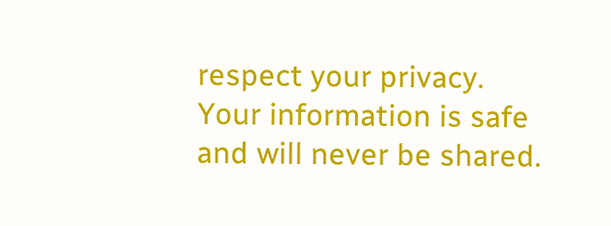respect your privacy. Your information is safe and will never be shared.